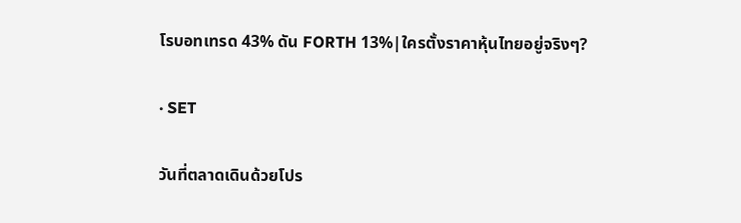โรบอทเทรด 43% ดัน FORTH 13%|ใครตั้งราคาหุ้นไทยอยู่จริงๆ?

· SET

วันที่ตลาดเดินด้วยโปร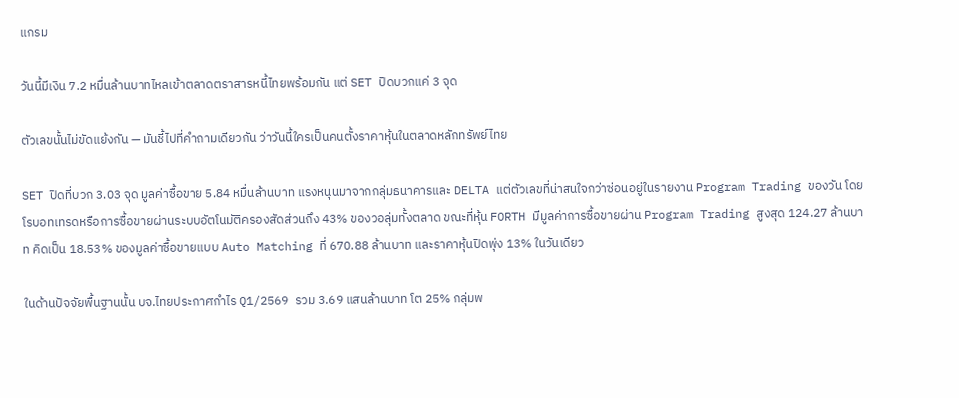แกรม

วันนี้มีเงิน 7.2 หมื่นล้านบาทไหลเข้าตลาดตราสารหนี้ไทยพร้อมกัน แต่ SET ปิดบวกแค่ 3 จุด

ตัวเลขนั้นไม่ขัดแย้งกัน — มันชี้ไปที่คำถามเดียวกัน ว่าวันนี้ใครเป็นคนตั้งราคาหุ้นในตลาดหลักทรัพย์ไทย

SET ปิดที่บวก 3.03 จุด มูลค่าซื้อขาย 5.84 หมื่นล้านบาท แรงหนุนมาจากกลุ่มธนาคารและ DELTA แต่ตัวเลขที่น่าสนใจกว่าซ่อนอยู่ในรายงาน Program Trading ของวัน โดยโรบอทเทรดหรือการซื้อขายผ่านระบบอัตโนมัติครองสัดส่วนถึง 43% ของวอลุ่มทั้งตลาด ขณะที่หุ้น FORTH มีมูลค่าการซื้อขายผ่าน Program Trading สูงสุด 124.27 ล้านบาท คิดเป็น 18.53% ของมูลค่าซื้อขายแบบ Auto Matching ที่ 670.88 ล้านบาท และราคาหุ้นปิดพุ่ง 13% ในวันเดียว

ในด้านปัจจัยพื้นฐานนั้น บจ.ไทยประกาศกำไร Q1/2569 รวม 3.69 แสนล้านบาท โต 25% กลุ่มพ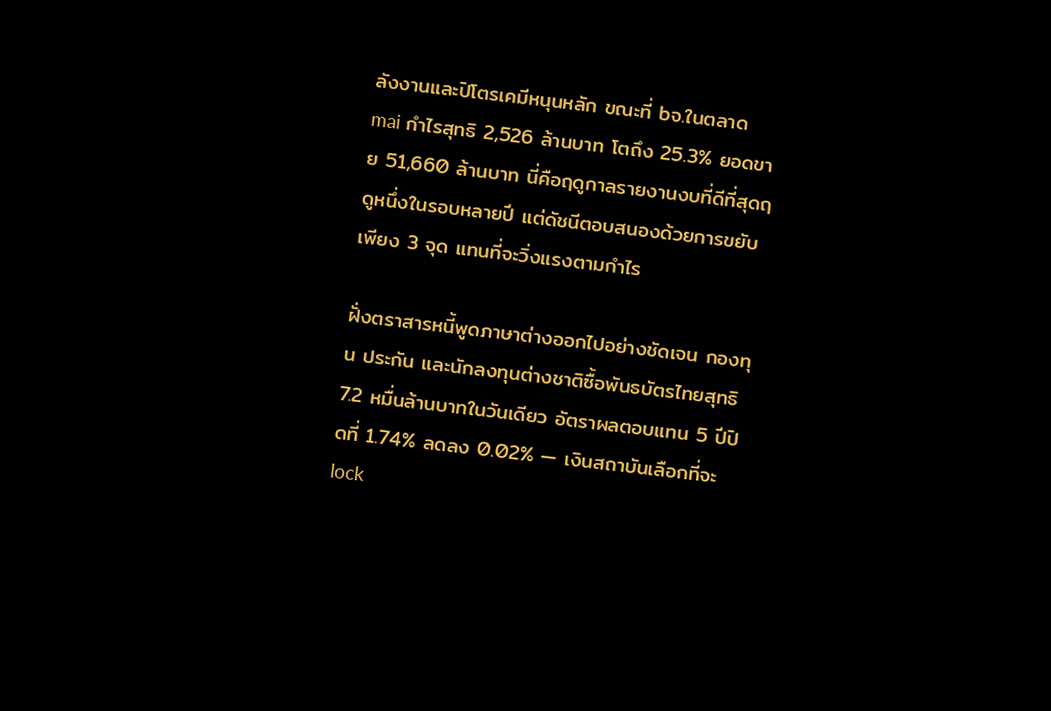ลังงานและปิโตรเคมีหนุนหลัก ขณะที่ bจ.ในตลาด mai กำไรสุทธิ 2,526 ล้านบาท โตถึง 25.3% ยอดขาย 51,660 ล้านบาท นี่คือฤดูกาลรายงานงบที่ดีที่สุดฤดูหนึ่งในรอบหลายปี แต่ดัชนีตอบสนองด้วยการขยับเพียง 3 จุด แทนที่จะวิ่งแรงตามกำไร

ฝั่งตราสารหนี้พูดภาษาต่างออกไปอย่างชัดเจน กองทุน ประกัน และนักลงทุนต่างชาติซื้อพันธบัตรไทยสุทธิ 7.2 หมื่นล้านบาทในวันเดียว อัตราผลตอบแทน 5 ปีปิดที่ 1.74% ลดลง 0.02% — เงินสถาบันเลือกที่จะ lock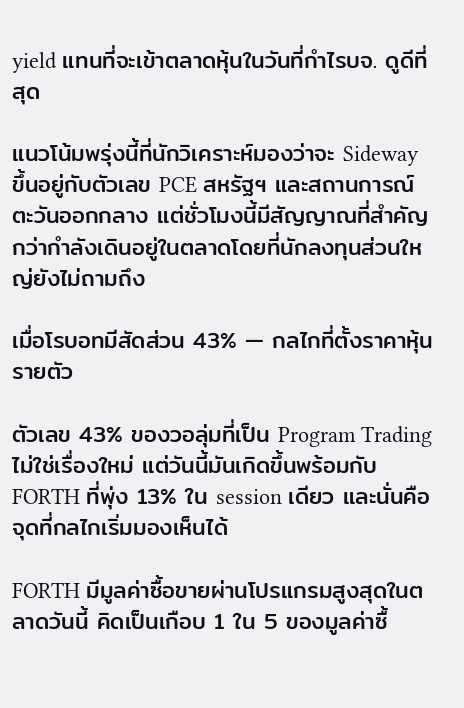yield แทนที่จะเข้าตลาดหุ้นในวันที่กำไรบจ. ดูดีที่สุด

แนวโน้มพรุ่งนี้ที่นักวิเคราะห์มองว่าจะ Sideway ขึ้นอยู่กับตัวเลข PCE สหรัฐฯ และสถานการณ์ตะวันออกกลาง แต่ชั่วโมงนี้มีสัญญาณที่สำคัญกว่ากำลังเดินอยู่ในตลาดโดยที่นักลงทุนส่วนใหญ่ยังไม่ถามถึง

เมื่อโรบอทมีสัดส่วน 43% — กลไกที่ตั้งราคาหุ้นรายตัว

ตัวเลข 43% ของวอลุ่มที่เป็น Program Trading ไม่ใช่เรื่องใหม่ แต่วันนี้มันเกิดขึ้นพร้อมกับ FORTH ที่พุ่ง 13% ใน session เดียว และนั่นคือจุดที่กลไกเริ่มมองเห็นได้

FORTH มีมูลค่าซื้อขายผ่านโปรแกรมสูงสุดในตลาดวันนี้ คิดเป็นเกือบ 1 ใน 5 ของมูลค่าซื้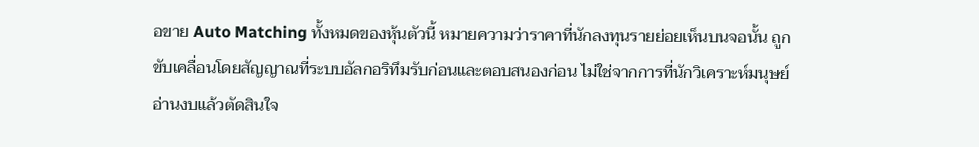อขาย Auto Matching ทั้งหมดของหุ้นตัวนี้ หมายความว่าราคาที่นักลงทุนรายย่อยเห็นบนจอนั้น ถูกขับเคลื่อนโดยสัญญาณที่ระบบอัลกอริทึมรับก่อนและตอบสนองก่อน ไม่ใช่จากการที่นักวิเคราะห์มนุษย์อ่านงบแล้วตัดสินใจ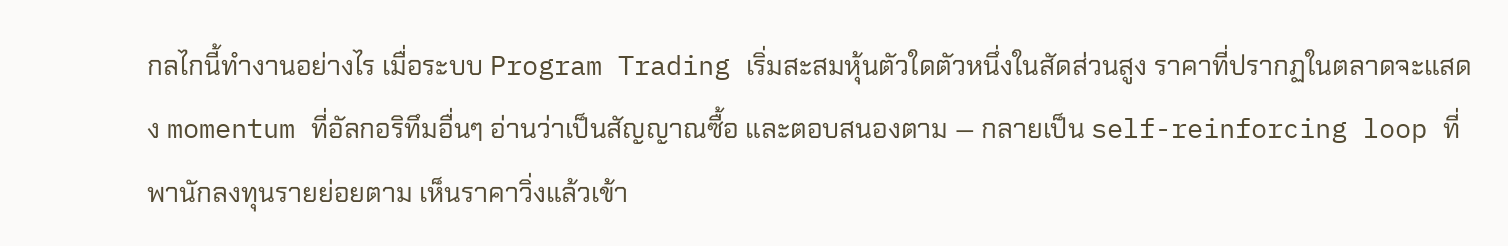กลไกนี้ทำงานอย่างไร เมื่อระบบ Program Trading เริ่มสะสมหุ้นตัวใดตัวหนึ่งในสัดส่วนสูง ราคาที่ปรากฏในตลาดจะแสดง momentum ที่อัลกอริทึมอื่นๆ อ่านว่าเป็นสัญญาณซื้อ และตอบสนองตาม — กลายเป็น self-reinforcing loop ที่พานักลงทุนรายย่อยตาม เห็นราคาวิ่งแล้วเข้า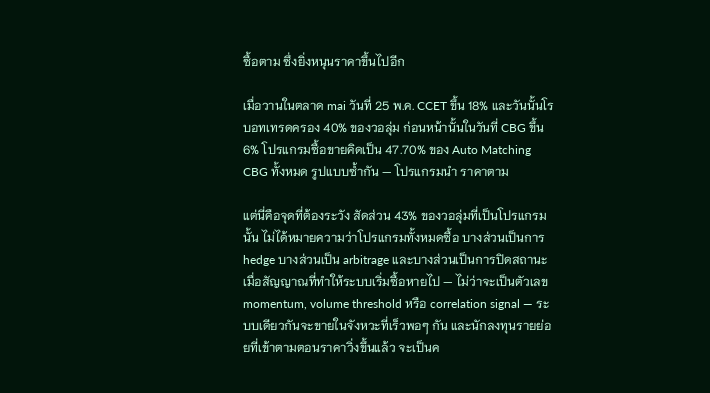ซื้อตาม ซึ่งยิ่งหนุนราคาขึ้นไปอีก

เมื่อวานในตลาด mai วันที่ 25 พ.ค. CCET ขึ้น 18% และวันนั้นโรบอทเทรดครอง 40% ของวอลุ่ม ก่อนหน้านั้นในวันที่ CBG ขึ้น 6% โปรแกรมซื้อขายคิดเป็น 47.70% ของ Auto Matching CBG ทั้งหมด รูปแบบซ้ำกัน — โปรแกรมนำ ราคาตาม

แต่นี่คือจุดที่ต้องระวัง สัดส่วน 43% ของวอลุ่มที่เป็นโปรแกรมนั้น ไม่ได้หมายความว่าโปรแกรมทั้งหมดซื้อ บางส่วนเป็นการ hedge บางส่วนเป็น arbitrage และบางส่วนเป็นการปิดสถานะ เมื่อสัญญาณที่ทำให้ระบบเริ่มซื้อหายไป — ไม่ว่าจะเป็นตัวเลข momentum, volume threshold หรือ correlation signal — ระบบเดียวกันจะขายในจังหวะที่เร็วพอๆ กัน และนักลงทุนรายย่อยที่เข้าตามตอนราคาวิ่งขึ้นแล้ว จะเป็นค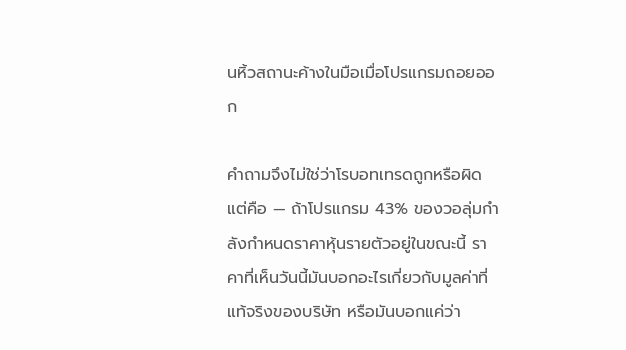นหิ้วสถานะค้างในมือเมื่อโปรแกรมถอยออก

คำถามจึงไม่ใช่ว่าโรบอทเทรดถูกหรือผิด แต่คือ — ถ้าโปรแกรม 43% ของวอลุ่มกำลังกำหนดราคาหุ้นรายตัวอยู่ในขณะนี้ ราคาที่เห็นวันนี้มันบอกอะไรเกี่ยวกับมูลค่าที่แท้จริงของบริษัท หรือมันบอกแค่ว่า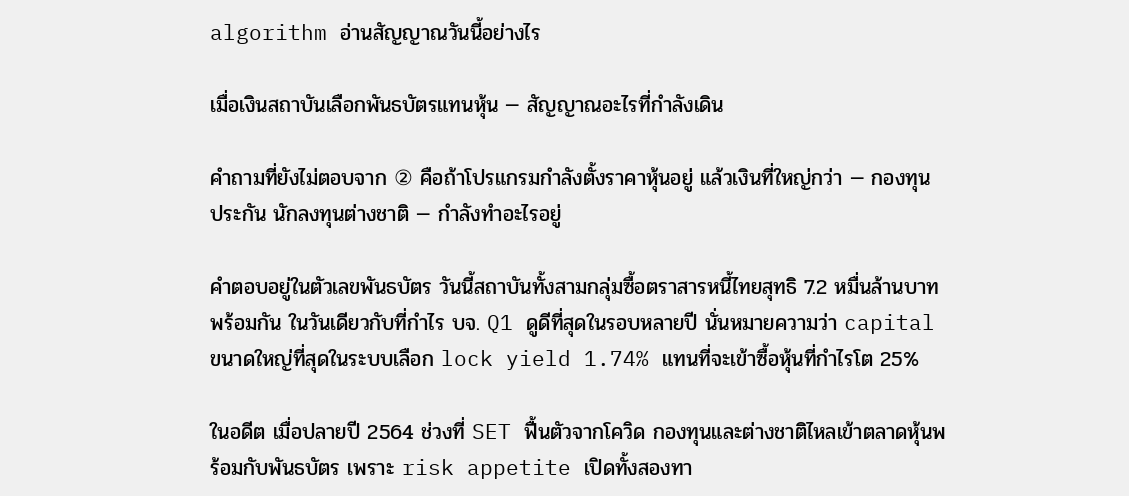algorithm อ่านสัญญาณวันนี้อย่างไร

เมื่อเงินสถาบันเลือกพันธบัตรแทนหุ้น — สัญญาณอะไรที่กำลังเดิน

คำถามที่ยังไม่ตอบจาก ② คือถ้าโปรแกรมกำลังตั้งราคาหุ้นอยู่ แล้วเงินที่ใหญ่กว่า — กองทุน ประกัน นักลงทุนต่างชาติ — กำลังทำอะไรอยู่

คำตอบอยู่ในตัวเลขพันธบัตร วันนี้สถาบันทั้งสามกลุ่มซื้อตราสารหนี้ไทยสุทธิ 7.2 หมื่นล้านบาทพร้อมกัน ในวันเดียวกับที่กำไร บจ. Q1 ดูดีที่สุดในรอบหลายปี นั่นหมายความว่า capital ขนาดใหญ่ที่สุดในระบบเลือก lock yield 1.74% แทนที่จะเข้าซื้อหุ้นที่กำไรโต 25%

ในอดีต เมื่อปลายปี 2564 ช่วงที่ SET ฟื้นตัวจากโควิด กองทุนและต่างชาติไหลเข้าตลาดหุ้นพร้อมกับพันธบัตร เพราะ risk appetite เปิดทั้งสองทา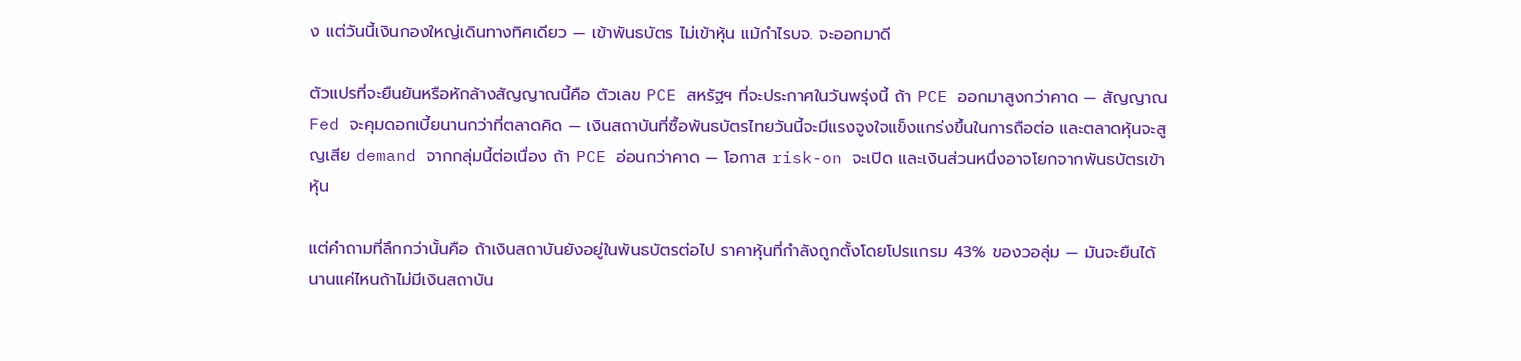ง แต่วันนี้เงินกองใหญ่เดินทางทิศเดียว — เข้าพันธบัตร ไม่เข้าหุ้น แม้กำไรบจ. จะออกมาดี

ตัวแปรที่จะยืนยันหรือหักล้างสัญญาณนี้คือ ตัวเลข PCE สหรัฐฯ ที่จะประกาศในวันพรุ่งนี้ ถ้า PCE ออกมาสูงกว่าคาด — สัญญาณ Fed จะคุมดอกเบี้ยนานกว่าที่ตลาดคิด — เงินสถาบันที่ซื้อพันธบัตรไทยวันนี้จะมีแรงจูงใจแข็งแกร่งขึ้นในการถือต่อ และตลาดหุ้นจะสูญเสีย demand จากกลุ่มนี้ต่อเนื่อง ถ้า PCE อ่อนกว่าคาด — โอกาส risk-on จะเปิด และเงินส่วนหนึ่งอาจโยกจากพันธบัตรเข้าหุ้น

แต่คำถามที่ลึกกว่านั้นคือ ถ้าเงินสถาบันยังอยู่ในพันธบัตรต่อไป ราคาหุ้นที่กำลังถูกตั้งโดยโปรแกรม 43% ของวอลุ่ม — มันจะยืนได้นานแค่ไหนถ้าไม่มีเงินสถาบัน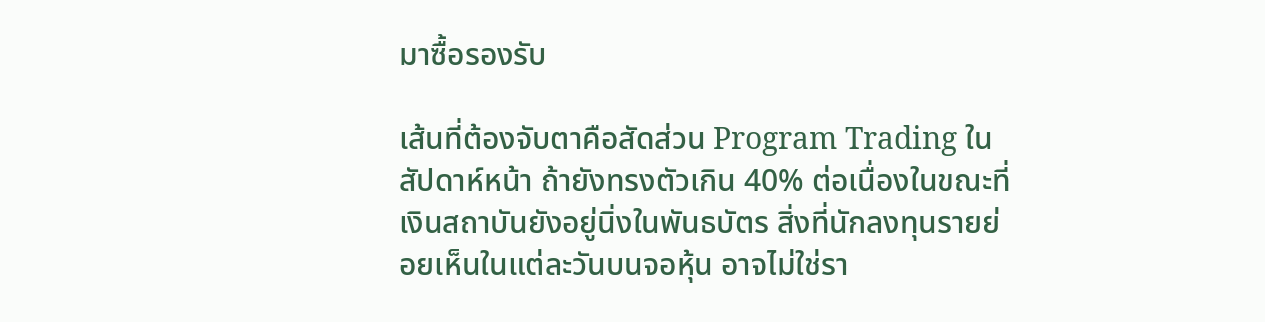มาซื้อรองรับ

เส้นที่ต้องจับตาคือสัดส่วน Program Trading ในสัปดาห์หน้า ถ้ายังทรงตัวเกิน 40% ต่อเนื่องในขณะที่เงินสถาบันยังอยู่นิ่งในพันธบัตร สิ่งที่นักลงทุนรายย่อยเห็นในแต่ละวันบนจอหุ้น อาจไม่ใช่รา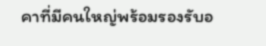คาที่มีคนใหญ่พร้อมรองรับอ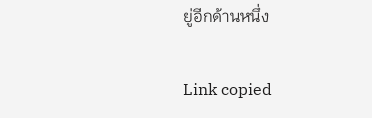ยู่อีกด้านหนึ่ง

Link copied